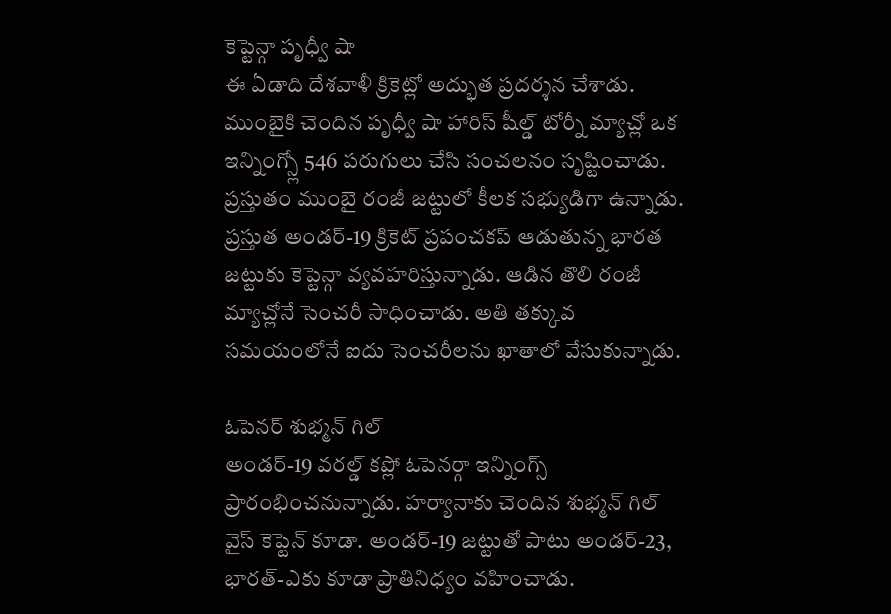కెప్టెన్గా పృధ్వీ షా
ఈ ఏడాది దేశవాళీ క్రికెట్లో అద్భుత ప్రదర్శన చేశాడు. ముంబైకి చెందిన పృధ్వీ షా హారిస్ షీల్డ్ టోర్నీ మ్యాచ్లో ఒక ఇన్నింగ్స్లో 546 పరుగులు చేసి సంచలనం సృష్టించాడు. ప్రస్తుతం ముంబై రంజీ జట్టులో కీలక సభ్యుడిగా ఉన్నాడు. ప్రస్తుత అండర్-19 క్రికెట్ ప్రపంచకప్ ఆడుతున్న భారత జట్టుకు కెప్టెన్గా వ్యవహరిస్తున్నాడు. ఆడిన తొలి రంజీ మ్యాచ్లోనే సెంచరీ సాధించాడు. అతి తక్కువ సమయంలోనే ఐదు సెంచరీలను ఖాతాలో వేసుకున్నాడు.

ఓపెనర్ శుభ్మన్ గిల్
అండర్-19 వరల్డ్ కప్లో ఓపెనర్గా ఇన్నింగ్స్ ప్రారంభించనున్నాడు. హర్యానాకు చెందిన శుభ్మన్ గిల్ వైస్ కెప్టెన్ కూడా. అండర్-19 జట్టుతో పాటు అండర్-23, భారత్-ఎకు కూడా ప్రాతినిధ్యం వహించాడు.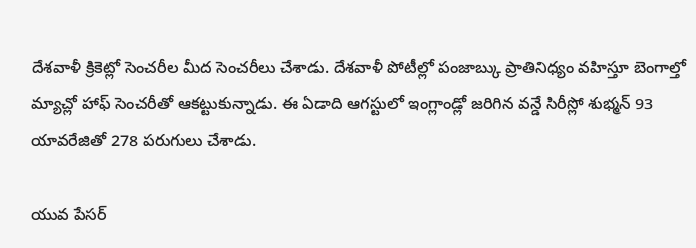దేశవాళీ క్రికెట్లో సెంచరీల మీద సెంచరీలు చేశాడు. దేశవాళీ పోటీల్లో పంజాబ్కు ప్రాతినిధ్యం వహిస్తూ బెంగాల్తో మ్యాచ్లో హాఫ్ సెంచరీతో ఆకట్టుకున్నాడు. ఈ ఏడాది ఆగస్టులో ఇంగ్లాండ్లో జరిగిన వన్డే సిరీస్లో శుభ్మన్ 93 యావరేజితో 278 పరుగులు చేశాడు.

యువ పేసర్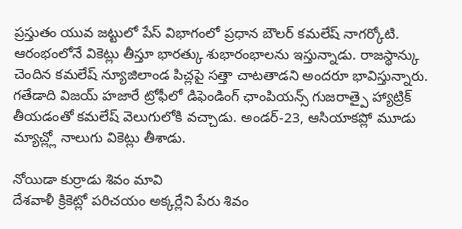ప్రస్తుతం యువ జట్టులో పేస్ విభాగంలో ప్రధాన బౌలర్ కమలేష్ నాగర్కోటి. ఆరంభంలోనే వికెట్లు తీస్తూ భారత్కు శుభారంభాలను ఇస్తున్నాడు. రాజస్థాన్కు చెందిన కమలేష్ న్యూజిలాండ పిచ్లపై సత్తా చాటతాడని అందరూ భావిస్తున్నారు. గతేడాది విజయ్ హజారే ట్రోఫీలో డిఫెండింగ్ ఛాంపియన్స్ గుజరాత్పై హ్యాట్రిక్ తీయడంతో కమలేష్ వెలుగులోకి వచ్చాడు. అండర్-23, ఆసియాకప్లో మూడు మ్యాచ్ల్లో నాలుగు వికెట్లు తీశాడు.

నోయిడా కుర్రాడు శివం మావి
దేశవాళీ క్రికెట్లో పరిచయం అక్కర్లేని పేరు శివం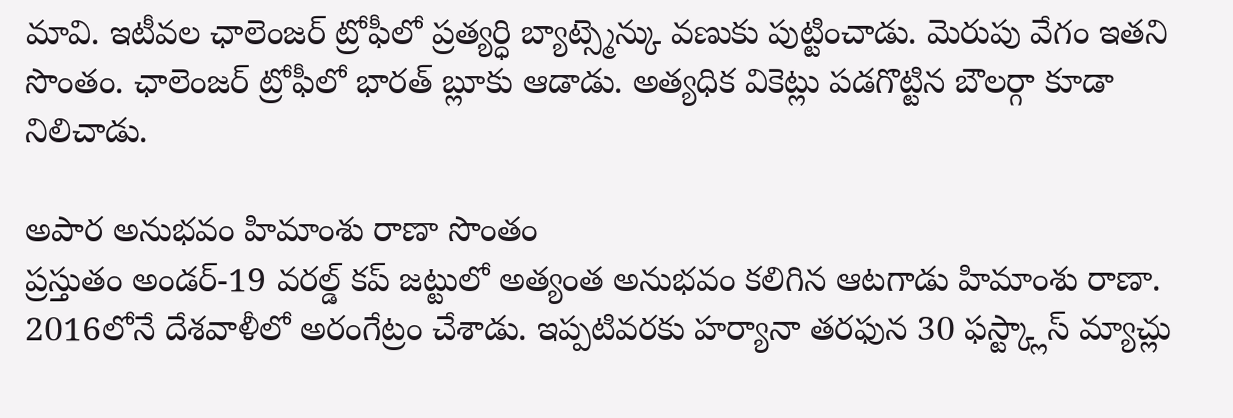మావి. ఇటీవల ఛాలెంజర్ ట్రోఫీలో ప్రత్యర్ధి బ్యాట్స్మెన్కు వణుకు పుట్టించాడు. మెరుపు వేగం ఇతని సొంతం. ఛాలెంజర్ ట్రోఫీలో భారత్ బ్లూకు ఆడాడు. అత్యధిక వికెట్లు పడగొట్టిన బౌలర్గా కూడా నిలిచాడు.

అపార అనుభవం హిమాంశు రాణా సొంతం
ప్రస్తుతం అండర్-19 వరల్డ్ కప్ జట్టులో అత్యంత అనుభవం కలిగిన ఆటగాడు హిమాంశు రాణా. 2016లోనే దేశవాళీలో అరంగేట్రం చేశాడు. ఇప్పటివరకు హర్యానా తరఫున 30 ఫస్ట్క్లాస్ మ్యాచ్లు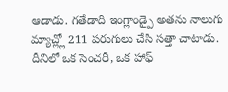ఆడాడు. గతేడాది ఇంగ్లాండ్పై అతను నాలుగు మ్యాచ్ల్లో 211 పరుగులు చేసి సత్తా చాటాడు. దీనిలో ఒక సెంచరీ, ఒక హాఫ్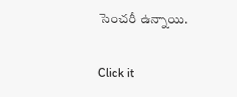సెంచరీ ఉన్నాయి.


Click it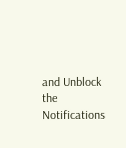and Unblock the Notifications